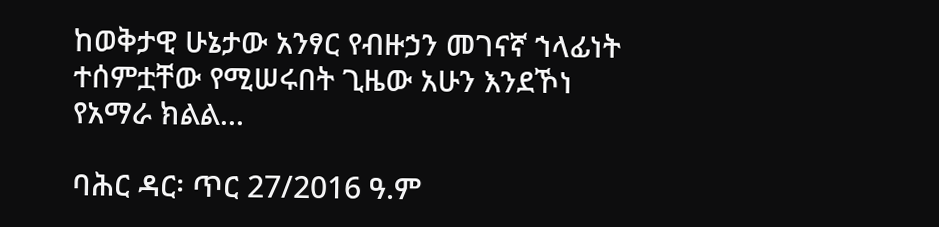ከወቅታዊ ሁኔታው አንፃር የብዙኃን መገናኛ ኀላፊነት ተሰምቷቸው የሚሠሩበት ጊዜው አሁን እንደኾነ የአማራ ክልል...

ባሕር ዳር፡ ጥር 27/2016 ዓ.ም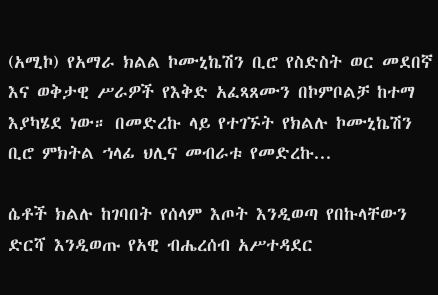(አሚኮ) የአማራ ክልል ኮሙኒኬሽን ቢሮ የስድስት ወር መደበኛ እና ወቅታዊ ሥራዎች የእቅድ አፈጻጸሙን በኮምቦልቻ ከተማ እያካሄደ ነው። በመድረኩ ላይ የተገኙት የክልሉ ኮሙኒኬሽን ቢሮ ምክትል ኀላፊ ህሊና መብራቱ የመድረኩ...

ሴቶች ክልሉ ከገባበት የሰላም እጦት እንዲወጣ የበኩላቸውን ድርሻ እንዲወጡ የአዊ ብሔረሰብ አሥተዳደር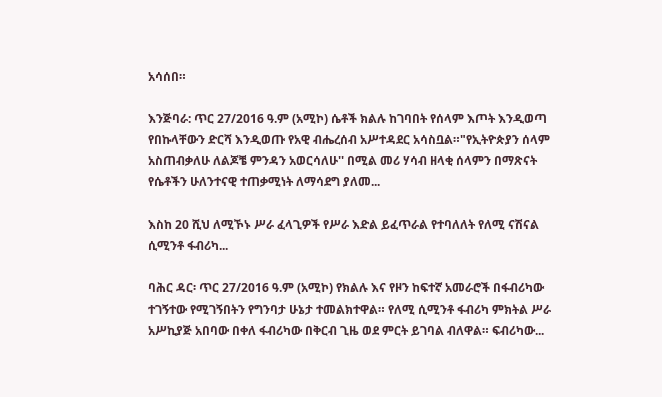አሳሰበ።

እንጅባራ: ጥር 27/2016 ዓ.ም (አሚኮ) ሴቶች ክልሉ ከገባበት የሰላም እጦት እንዲወጣ የበኩላቸውን ድርሻ እንዲወጡ የአዊ ብሔረሰብ አሥተዳደር አሳስቧል።"የኢትዮጵያን ሰላም አስጠብቃለሁ ለልጆቼ ምንዳን አወርሳለሁ'' በሚል መሪ ሃሳብ ዘላቂ ሰላምን በማጽናት የሴቶችን ሁለንተናዊ ተጠቃሚነት ለማሳደግ ያለመ...

እስከ 20 ሺህ ለሚኾኑ ሥራ ፈላጊዎች የሥራ እድል ይፈጥራል የተባለለት የለሚ ናሽናል ሲሚንቶ ፋብሪካ...

ባሕር ዳር፡ ጥር 27/2016 ዓ.ም (አሚኮ) የክልሉ እና የዞን ከፍተኛ አመራሮች በፋብሪካው ተገኝተው የሚገኝበትን የግንባታ ሁኔታ ተመልክተዋል። የለሚ ሲሚንቶ ፋብሪካ ምክትል ሥራ አሥኪያጅ አበባው በቀለ ፋብሪካው በቅርብ ጊዜ ወደ ምርት ይገባል ብለዋል። ፍብሪካው...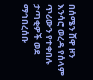በሰሜን ሸዋ ዞን እንሳሮ ወረዳ የሰላም ጥሪውን የተቀበሉ ታጣቂዎች ወደ ማኅበረሰቡ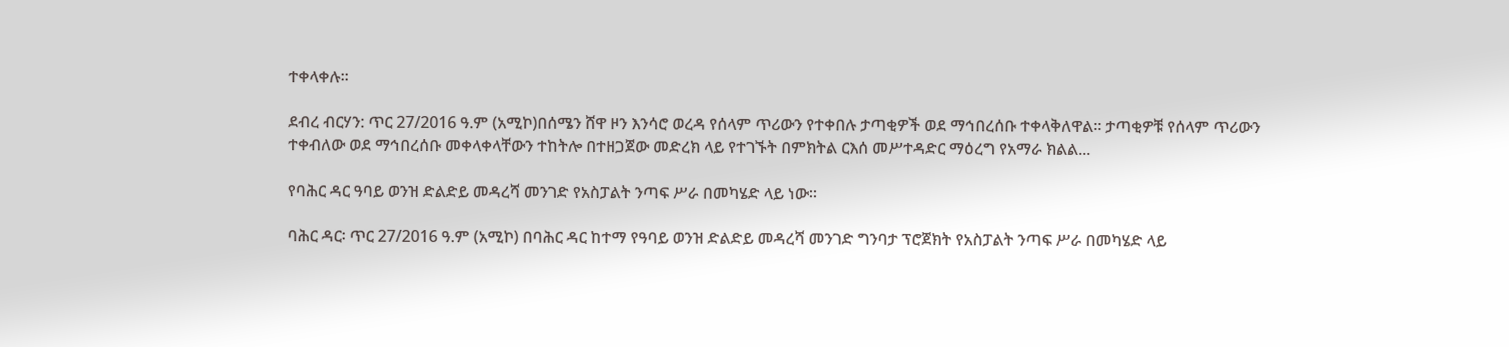ተቀላቀሉ።

ደብረ ብርሃን: ጥር 27/2016 ዓ.ም (አሚኮ)በሰሜን ሸዋ ዞን እንሳሮ ወረዳ የሰላም ጥሪውን የተቀበሉ ታጣቂዎች ወደ ማኅበረሰቡ ተቀላቅለዋል። ታጣቂዎቹ የሰላም ጥሪውን ተቀብለው ወደ ማኅበረሰቡ መቀላቀላቸውን ተከትሎ በተዘጋጀው መድረክ ላይ የተገኙት በምክትል ርእሰ መሥተዳድር ማዕረግ የአማራ ክልል...

የባሕር ዳር ዓባይ ወንዝ ድልድይ መዳረሻ መንገድ የአስፓልት ንጣፍ ሥራ በመካሄድ ላይ ነው።

ባሕር ዳር፡ ጥር 27/2016 ዓ.ም (አሚኮ) በባሕር ዳር ከተማ የዓባይ ወንዝ ድልድይ መዳረሻ መንገድ ግንባታ ፕሮጀክት የአስፓልት ንጣፍ ሥራ በመካሄድ ላይ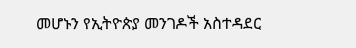መሆኑን የኢትዮጵያ መንገዶች አስተዳደር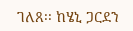ገለጸ፡፡ ከሄኒ ጋርደን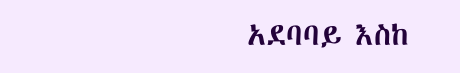አደባባይ እስከ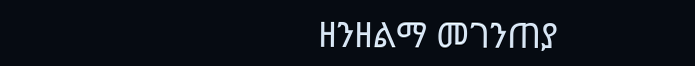ዘንዘልማ መገንጠያ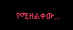የሚዘልቀው...